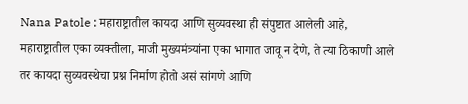Nana Patole : महाराष्ट्रातील कायदा आणि सुव्यवस्था ही संपुष्टात आलेली आहे, महाराष्ट्रातील एका व्यक्तीला, माजी मुख्यमंत्र्यांना एका भागात जावू न देणे, ते त्या ठिकाणी आले तर कायदा सुव्यवस्थेचा प्रश्न निर्माण होतो असं सांगणे आणि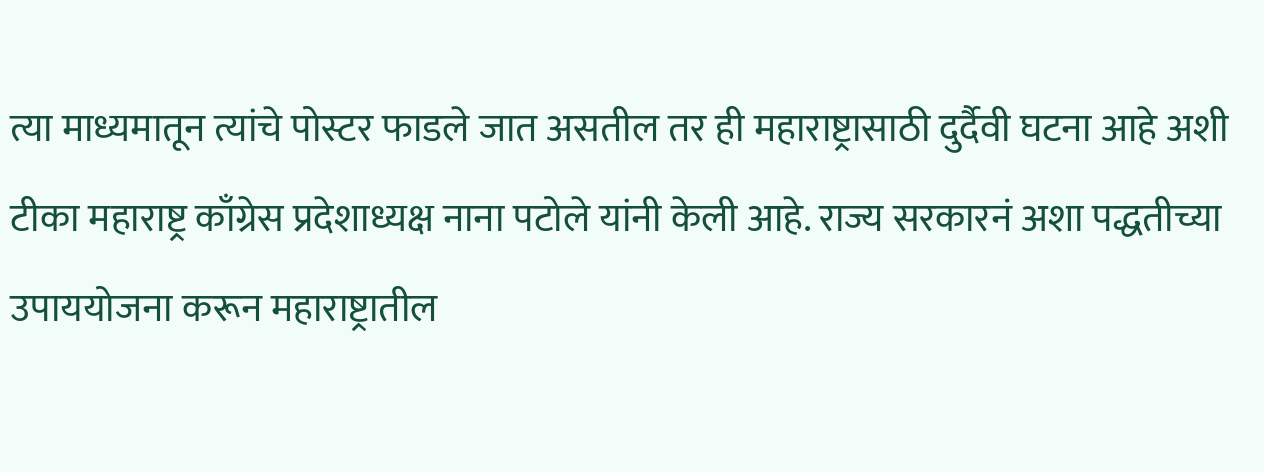त्या माध्यमातून त्यांचे पोस्टर फाडले जात असतील तर ही महाराष्ट्रासाठी दुर्दैवी घटना आहे अशी टीका महाराष्ट्र काँग्रेस प्रदेशाध्यक्ष नाना पटोले यांनी केली आहे. राज्य सरकारनं अशा पद्धतीच्या उपाययोजना करून महाराष्ट्रातील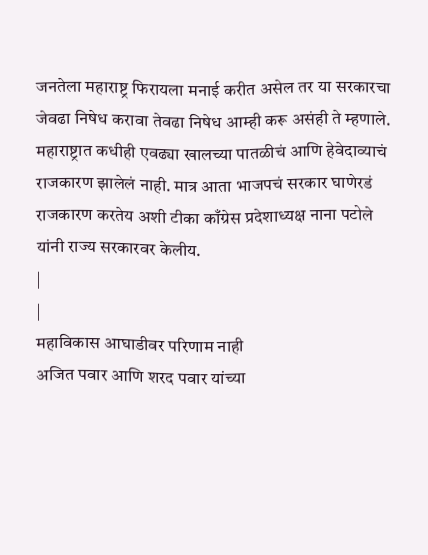जनतेला महाराष्ट्र फिरायला मनाई करीत असेल तर या सरकारचा जेवढा निषेध करावा तेवढा निषेध आम्ही करू असंही ते म्हणाले.
महाराष्ट्रात कधीही एवढ्या खालच्या पातळीचं आणि हेवेदाव्याचं राजकारण झालेलं नाही. मात्र आता भाजपचं सरकार घाणेरडं राजकारण करतेय अशी टीका काँग्रेस प्रदेशाध्यक्ष नाना पटोले यांनी राज्य सरकारवर केलीय.
|
|
महाविकास आघाडीवर परिणाम नाही
अजित पवार आणि शरद पवार यांच्या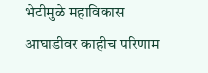भेटीमुळे महाविकास आघाडीवर काहीच परिणाम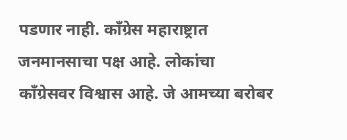पडणार नाही. काँग्रेस महाराष्ट्रात जनमानसाचा पक्ष आहे. लोकांचा काँग्रेसवर विश्वास आहे. जे आमच्या बरोबर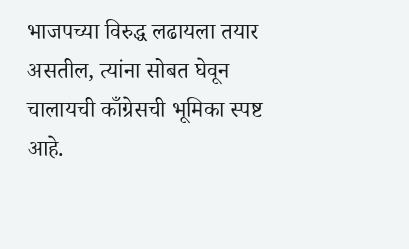भाजपच्या विरुद्ध लढायला तयार असतील, त्यांना सोबत घेवून चालायची काँग्रेसची भूमिका स्पष्ट आहे.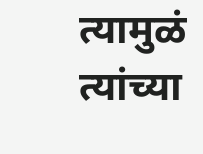त्यामुळं त्यांच्या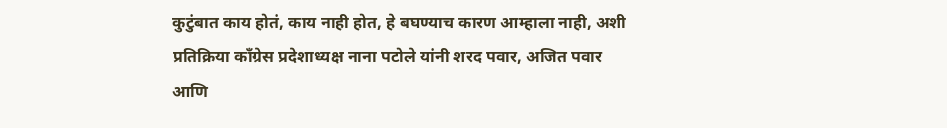कुटुंबात काय होतं, काय नाही होत, हे बघण्याच कारण आम्हाला नाही, अशी प्रतिक्रिया काँग्रेस प्रदेशाध्यक्ष नाना पटोले यांनी शरद पवार, अजित पवार आणि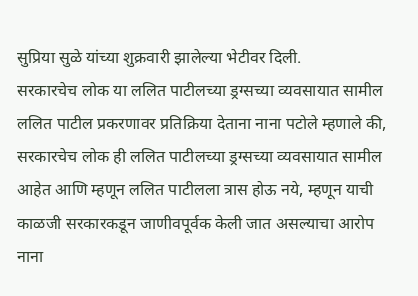सुप्रिया सुळे यांच्या शुक्रवारी झालेल्या भेटीवर दिली.
सरकारचेच लोक या ललित पाटीलच्या ड्रग्सच्या व्यवसायात सामील
ललित पाटील प्रकरणावर प्रतिक्रिया देताना नाना पटोले म्हणाले की, सरकारचेच लोक ही ललित पाटीलच्या ड्रग्सच्या व्यवसायात सामील आहेत आणि म्हणून ललित पाटीलला त्रास होऊ नये, म्हणून याची काळजी सरकारकडून जाणीवपूर्वक केली जात असल्याचा आरोप नाना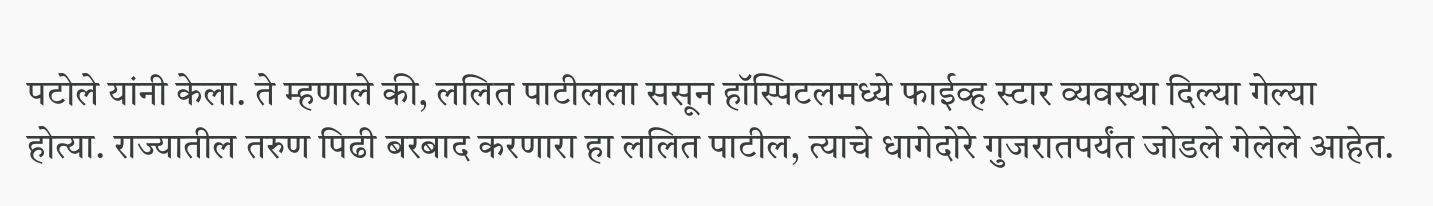पटोले यांनी केला. ते म्हणाले की, ललित पाटीलला ससून हॉस्पिटलमध्ये फाईव्ह स्टार व्यवस्था दिल्या गेल्या होत्या. राज्यातील तरुण पिढी बरबाद करणारा हा ललित पाटील, त्याचे धागेदोरे गुजरातपर्यंत जोडले गेलेले आहेत.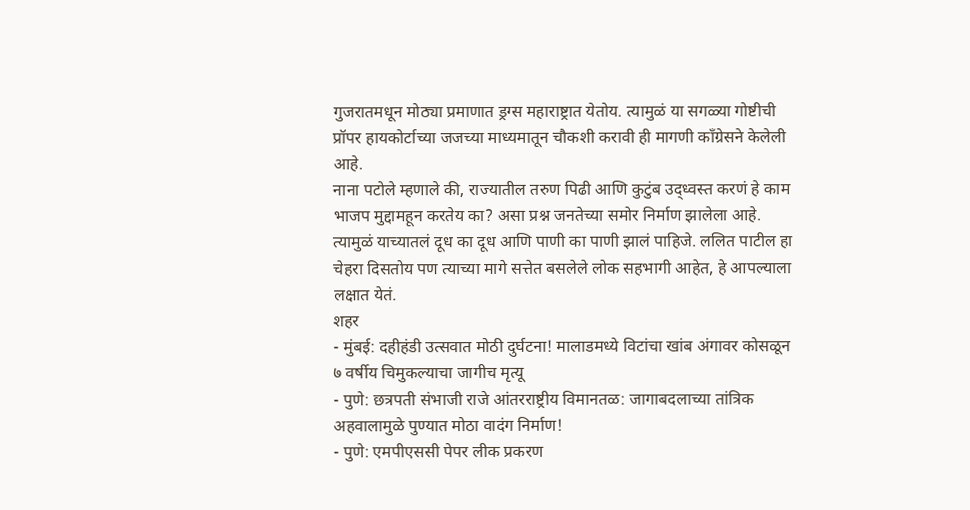गुजरातमधून मोठ्या प्रमाणात ड्रग्स महाराष्ट्रात येतोय. त्यामुळं या सगळ्या गोष्टीची प्रॉपर हायकोर्टाच्या जजच्या माध्यमातून चौकशी करावी ही मागणी काँग्रेसने केलेली आहे.
नाना पटोले म्हणाले की, राज्यातील तरुण पिढी आणि कुटुंब उद्ध्वस्त करणं हे काम भाजप मुद्दामहून करतेय का? असा प्रश्न जनतेच्या समोर निर्माण झालेला आहे. त्यामुळं याच्यातलं दूध का दूध आणि पाणी का पाणी झालं पाहिजे. ललित पाटील हा चेहरा दिसतोय पण त्याच्या मागे सत्तेत बसलेले लोक सहभागी आहेत, हे आपल्याला लक्षात येतं.
शहर
- मुंबई: दहीहंडी उत्सवात मोठी दुर्घटना! मालाडमध्ये विटांचा खांब अंगावर कोसळून ७ वर्षीय चिमुकल्याचा जागीच मृत्यू
- पुणे: छत्रपती संभाजी राजे आंतरराष्ट्रीय विमानतळ: जागाबदलाच्या तांत्रिक अहवालामुळे पुण्यात मोठा वादंग निर्माण!
- पुणे: एमपीएससी पेपर लीक प्रकरण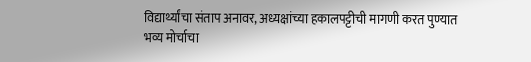विद्यार्थ्यांचा संताप अनावर, अध्यक्षांच्या हकालपट्टीची मागणी करत पुण्यात भव्य मोर्चाचा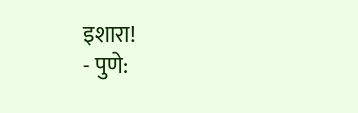इशारा!
- पुणे: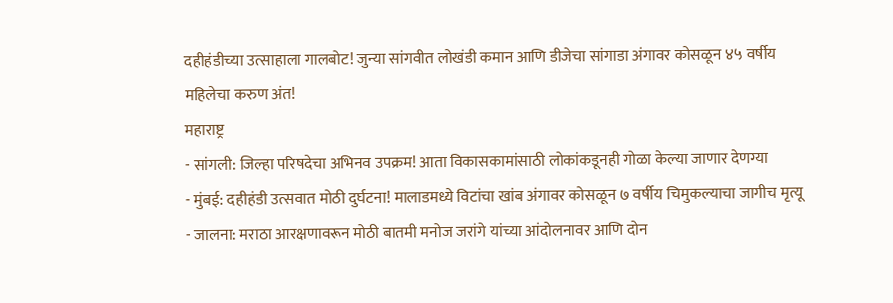दहीहंडीच्या उत्साहाला गालबोट! जुन्या सांगवीत लोखंडी कमान आणि डीजेचा सांगाडा अंगावर कोसळून ४५ वर्षीय महिलेचा करुण अंत!
महाराष्ट्र
- सांगली: जिल्हा परिषदेचा अभिनव उपक्रम! आता विकासकामांसाठी लोकांकडूनही गोळा केल्या जाणार देणग्या
- मुंबई: दहीहंडी उत्सवात मोठी दुर्घटना! मालाडमध्ये विटांचा खांब अंगावर कोसळून ७ वर्षीय चिमुकल्याचा जागीच मृत्यू
- जालना: मराठा आरक्षणावरून मोठी बातमी मनोज जरांगे यांच्या आंदोलनावर आणि दोन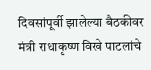दिवसांपूर्वी झालेल्या बैठकीवर मंत्री राधाकृष्ण विखे पाटलांचे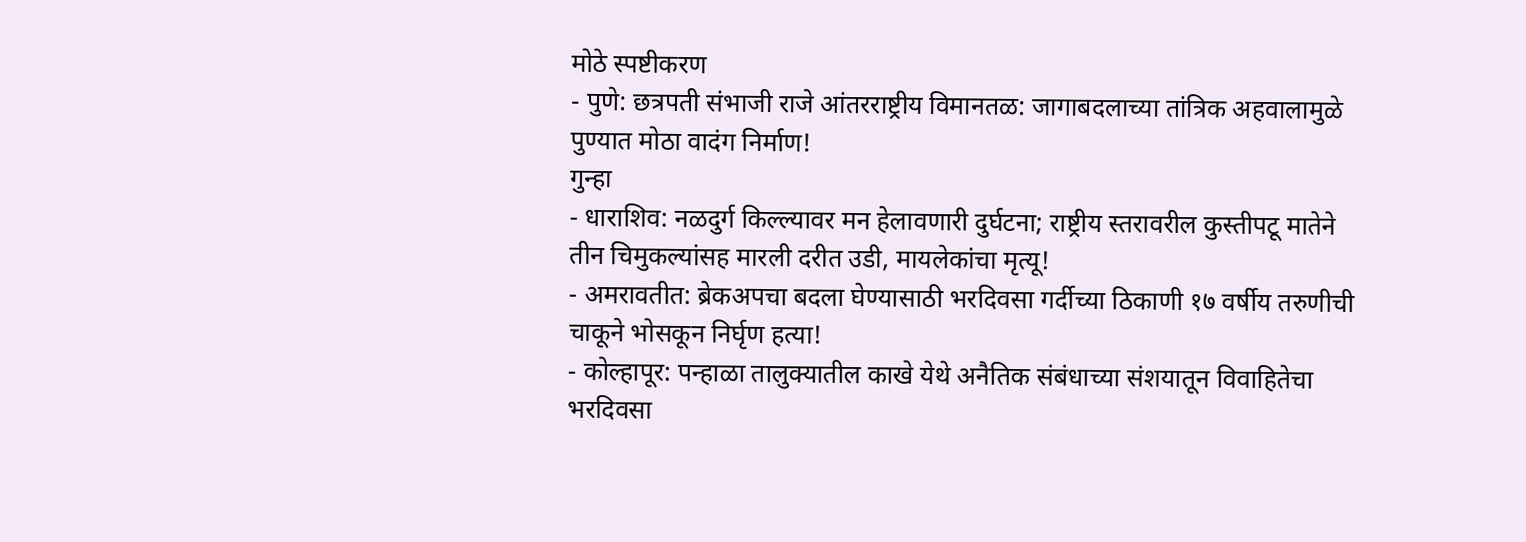मोठे स्पष्टीकरण
- पुणे: छत्रपती संभाजी राजे आंतरराष्ट्रीय विमानतळ: जागाबदलाच्या तांत्रिक अहवालामुळे पुण्यात मोठा वादंग निर्माण!
गुन्हा
- धाराशिव: नळदुर्ग किल्ल्यावर मन हेलावणारी दुर्घटना; राष्ट्रीय स्तरावरील कुस्तीपटू मातेने तीन चिमुकल्यांसह मारली दरीत उडी, मायलेकांचा मृत्यू!
- अमरावतीत: ब्रेकअपचा बदला घेण्यासाठी भरदिवसा गर्दीच्या ठिकाणी १७ वर्षीय तरुणीची चाकूने भोसकून निर्घृण हत्या!
- कोल्हापूर: पन्हाळा तालुक्यातील काखे येथे अनैतिक संबंधाच्या संशयातून विवाहितेचा भरदिवसा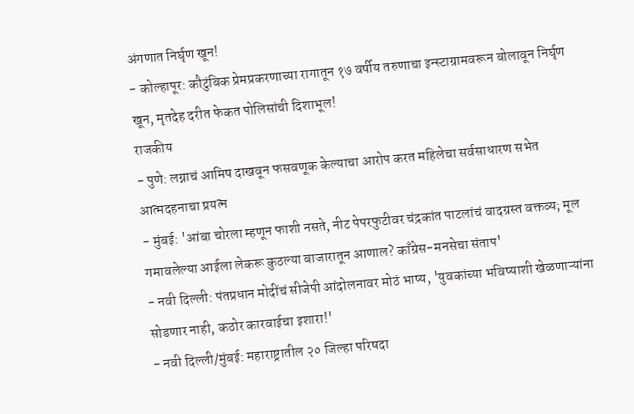अंगणात निर्घृण खून!
- कोल्हापूर: कौटुंबिक प्रेमप्रकरणाच्या रागातून १७ वर्षीय तरुणाचा इन्स्टाग्रामवरून बोलावून निर्घृण खून, मृतदेह दरीत फेकत पोलिसांची दिशाभूल!
राजकीय
- पुणे: लग्नाचं आमिष दाखवून फसवणूक केल्याचा आरोप करत महिलेचा सर्वसाधारण सभेत आत्मदहनाचा प्रयत्न
- मुंबई: 'आंबा चोरला म्हणून फाशी नसते, नीट पेपरफुटीवर चंद्रकांत पाटलांचं वादग्रस्त वक्तव्य; मूल गमावलेल्या आईला लेकरू कुठल्या बाजारातून आणाल? काँग्रेस-मनसेचा संताप'
- नवी दिल्ली: पंतप्रधान मोदींचं सीजेपी आंदोलनावर मोठं भाष्य, 'युवकांच्या भविष्याशी खेळणाऱ्यांना सोडणार नाही, कठोर कारवाईचा इशारा!'
- नवी दिल्ली/मुंबई: महाराष्ट्रातील २० जिल्हा परिषदा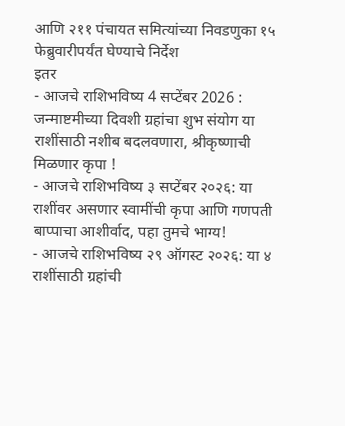आणि २११ पंचायत समित्यांच्या निवडणुका १५ फेब्रुवारीपर्यंत घेण्याचे निर्देश
इतर
- आजचे राशिभविष्य 4 सप्टेंबर 2026 : जन्माष्टमीच्या दिवशी ग्रहांचा शुभ संयोग या राशींसाठी नशीब बदलवणारा, श्रीकृष्णाची मिळणार कृपा !
- आजचे राशिभविष्य ३ सप्टेंबर २०२६: या राशींवर असणार स्वामींची कृपा आणि गणपती बाप्पाचा आशीर्वाद, पहा तुमचे भाग्य!
- आजचे राशिभविष्य २९ ऑगस्ट २०२६: या ४ राशींसाठी ग्रहांची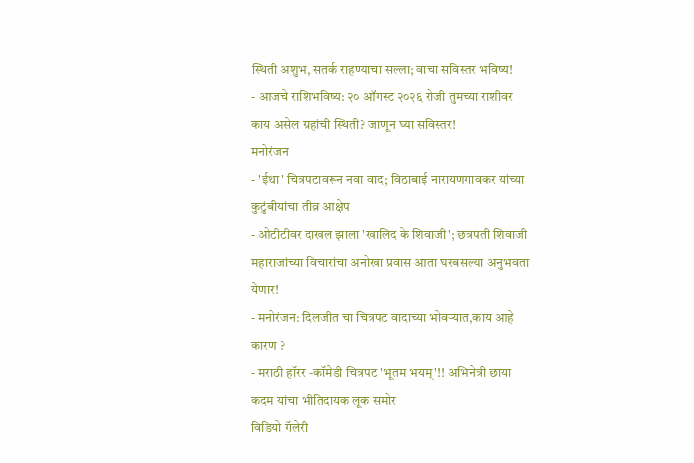स्थिती अशुभ, सतर्क राहण्याचा सल्ला; वाचा सविस्तर भविष्य!
- आजचे राशिभविष्य: २० ऑगस्ट २०२६ रोजी तुमच्या राशीवर काय असेल ग्रहांची स्थिती? जाणून घ्या सविस्तर!
मनोरंजन
- 'ईथा' चित्रपटावरून नवा वाद; विठाबाई नारायणगावकर यांच्या कुटुंबीयांचा तीव्र आक्षेप
- ओटीटीवर दाखल झाला 'खालिद के शिवाजी'; छत्रपती शिवाजी महाराजांच्या विचारांचा अनोखा प्रवास आता घरबसल्या अनुभवता येणार!
- मनोरंजन: दिलजीत चा चित्रपट वादाच्या भोवऱ्यात,काय आहे कारण ?
- मराठी हॉरर -कॉमेडी चित्रपट 'भूतम भयम्'!! अभिनेत्री छाया कदम यांचा भीतिदायक लूक समोर
विडियो गॅलेरी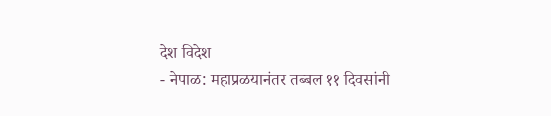देश विदेश
- नेपाळ: महाप्रळयानंतर तब्बल ११ दिवसांनी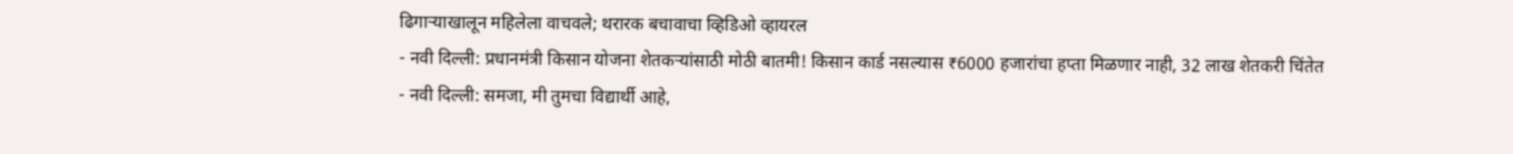ढिगाऱ्याखालून महिलेला वाचवले; थरारक बचावाचा व्हिडिओ व्हायरल
- नवी दिल्ली: प्रधानमंत्री किसान योजना शेतकऱ्यांसाठी मोठी बातमी! किसान कार्ड नसल्यास ₹6000 हजारांचा हप्ता मिळणार नाही, 32 लाख शेतकरी चिंतेत
- नवी दिल्ली: समजा, मी तुमचा विद्यार्थी आहे,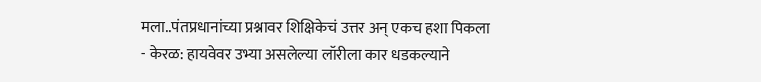मला..पंतप्रधानांच्या प्रश्नावर शिक्षिकेचं उत्तर अन् एकच हशा पिकला
- केरळ: हायवेवर उभ्या असलेल्या लॉरीला कार धडकल्याने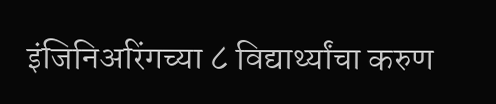इंजिनिअरिंगच्या ८ विद्यार्थ्यांचा करुण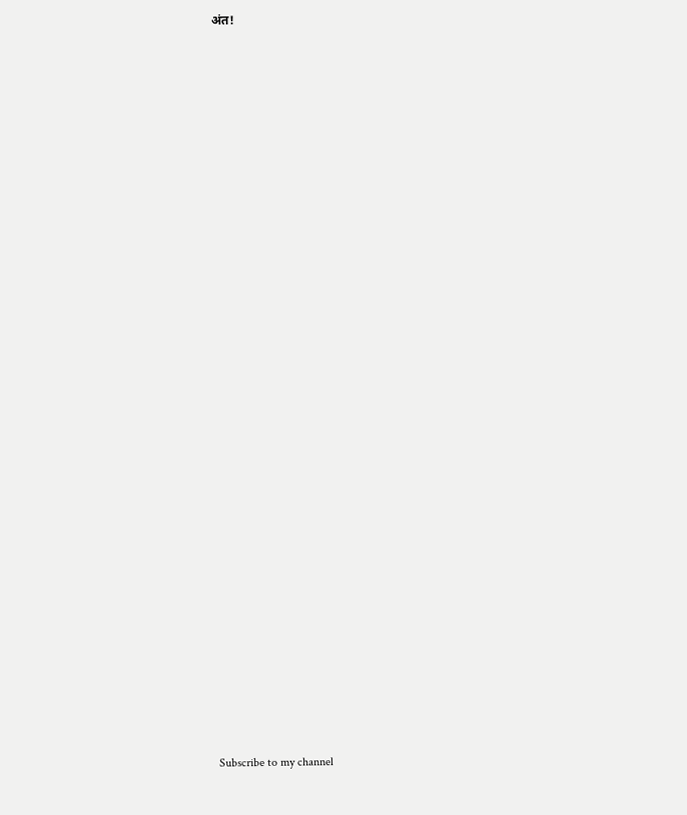अंत!




























Subscribe to my channel